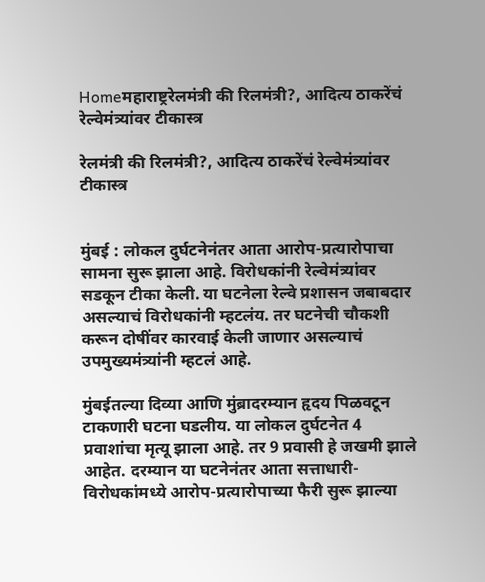Homeमहाराष्ट्ररेलमंत्री की रिलमंत्री?, आदित्य ठाकरेंचं रेल्वेमंत्र्यांवर टीकास्त्र

रेलमंत्री की रिलमंत्री?, आदित्य ठाकरेंचं रेल्वेमंत्र्यांवर टीकास्त्र


मुंबई : लोकल दुर्घटनेनंतर आता आरोप-प्रत्यारोपाचा सामना सुरू झाला आहे. विरोधकांनी रेल्वेमंत्र्यांवर सडकून टीका केली. या घटनेला रेल्वे प्रशासन जबाबदार असल्याचं विरोधकांनी म्हटलंय. तर घटनेची चौकशी करून दोषींवर कारवाई केली जाणार असल्याचं उपमुख्यमंत्र्यांनी म्हटलं आहे.

मुंबईतल्या दिव्या आणि मुंब्रादरम्यान हृदय पिळवटून टाकणारी घटना घडलीय. या लोकल दुर्घटनेत 4 प्रवाशांचा मृत्यू झाला आहे. तर 9 प्रवासी हे जखमी झाले आहेत. दरम्यान या घटनेनंतर आता सत्ताधारी-विरोधकांमध्ये आरोप-प्रत्यारोपाच्या फैरी सुरू झाल्या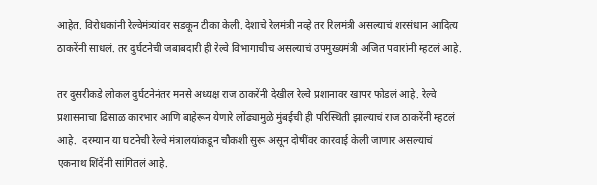आहेत. विरोधकांनी रेल्वेमंत्र्यांवर सडकून टीका केली. देशाचे रेलमंत्री नव्हे तर रिलमंत्री असल्याचं शरसंधान आदित्य ठाकरेंनी साधलं. तर दुर्घटनेची जबाबदारी ही रेल्वे विभागाचीच असल्याचं उपमुख्यमंत्री अजित पवारांनी म्हटलं आहे.

तर दुसरीकडे लोकल दुर्घटनेनंतर मनसे अध्यक्ष राज ठाकरेंनी देखील रेल्वे प्रशानावर खापर फोडलं आहे. रेल्वे प्रशासनाचा ढिसाळ कारभार आणि बाहेरून येणारे लोंढ्यामुळे मुंबईची ही परिस्थिती झाल्याचं राज ठाकरेंनी म्हटलं आहे.  दरम्यान या घटनेची रेल्वे मंत्रालयांकडून चौकशी सुरू असून दोषींवर कारवाई केली जाणार असल्याचं एकनाथ शिंदेंनी सांगितलं आहे.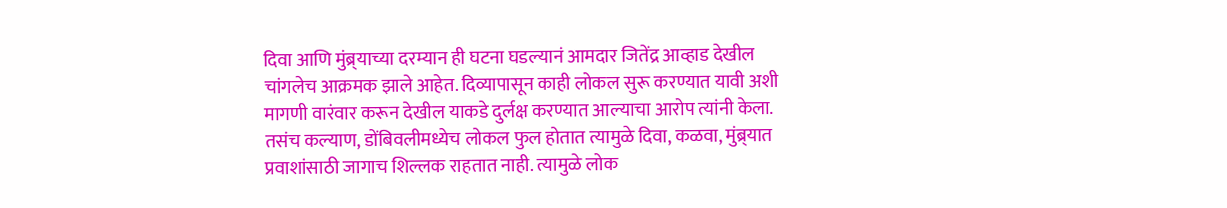दिवा आणि मुंब्र्याच्या दरम्यान ही घटना घडल्यानं आमदार जितेंद्र आव्हाड देखील चांगलेच आक्रमक झाले आहेत. दिव्यापासून काही लोकल सुरू करण्यात यावी अशी मागणी वारंवार करून देखील याकडे दुर्लक्ष करण्यात आल्याचा आरोप त्यांनी केला. तसंच कल्याण, डोंबिवलीमध्येच लोकल फुल होतात त्यामुळे दिवा, कळवा, मुंब्र्यात प्रवाशांसाठी जागाच शिल्लक राहतात नाही. त्यामुळे लोक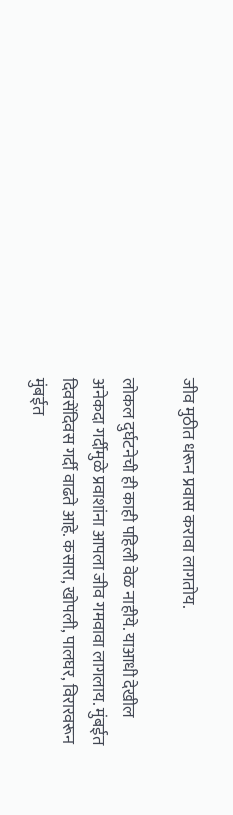जीव मुठीत धरून प्रवास करावा लागतोय.

लोकल दुर्घटनेची ही काही पहिली वेळ नाहीये. याआधी देखील अनेकदा गर्दीमुळे प्रवाशांना आपला जीव गमवावा लागलाय. मुंबईत दिवसेंदिवस गर्दी वाढते आहे. कसारा, खोपली, पालघर, विरारवरून मुंबईत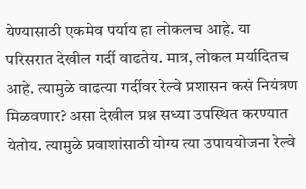येण्यासाठी एकमेव पर्याय हा लोकलच आहे. या परिसरात देखील गर्दी वाढतेय. मात्र, लोकल मर्यादितच आहे. त्यामुळे वाढत्या गर्दीवर रेल्वे प्रशासन कसं नियंत्रण मिळवणार? असा देखील प्रश्न सध्या उपस्थित करण्यात येतोय. त्यामुळे प्रवाशांसाठी योग्य त्या उपाययोजना रेल्वे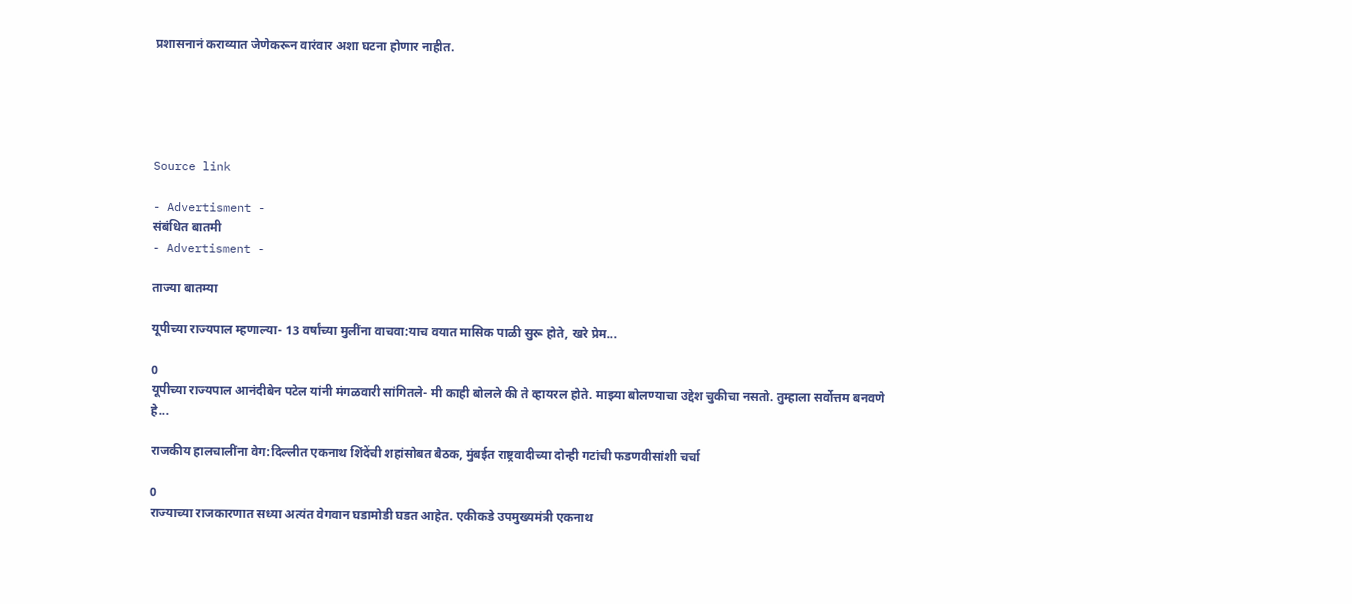प्रशासनानं कराव्यात जेणेकरून वारंवार अशा घटना होणार नाहीत.





Source link

- Advertisment -
संबंधित बातमी
- Advertisment -

ताज्या बातम्या

यूपीच्या राज्यपाल म्हणाल्या- 13 वर्षांच्या मुलींना वाचवा:याच वयात मासिक पाळी सुरू होते, खरे प्रेम...

0
यूपीच्या राज्यपाल आनंदीबेन पटेल यांनी मंगळवारी सांगितले- मी काही बोलले की ते व्हायरल होते. माझ्या बोलण्याचा उद्देश चुकीचा नसतो. तुम्हाला सर्वोत्तम बनवणे हे...

राजकीय हालचालींना वेग:दिल्लीत एकनाथ शिंदेंची शहांसोबत बैठक, मुंबईत राष्ट्रवादीच्या दोन्ही गटांची फडणवीसांशी चर्चा

0
राज्याच्या राजकारणात सध्या अत्यंत वेगवान घडामोडी घडत आहेत. एकीकडे उपमुख्यमंत्री एकनाथ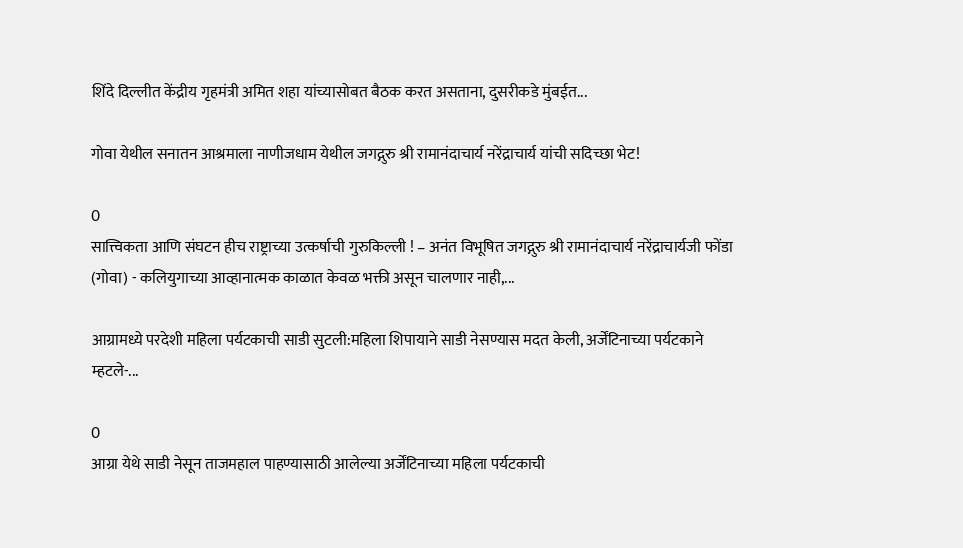शिंदे दिल्लीत केंद्रीय गृहमंत्री अमित शहा यांच्यासोबत बैठक करत असताना, दुसरीकडे मुंबईत...

गोवा येथील सनातन आश्रमाला नाणीजधाम येथील जगद्गुरु श्री रामानंदाचार्य नरेंद्राचार्य यांची सदिच्छा भेट!

0
सात्त्विकता आणि संघटन हीच राष्ट्राच्या उत्कर्षाची गुरुकिल्ली ! – अनंत विभूषित जगद्गुरु श्री रामानंदाचार्य नरेंद्राचार्यजी फोंडा (गोवा) - कलियुगाच्या आव्हानात्मक काळात केवळ भक्ती असून चालणार नाही,...

आग्रामध्ये परदेशी महिला पर्यटकाची साडी सुटली:महिला शिपायाने साडी नेसण्यास मदत केली, अर्जेंटिनाच्या पर्यटकाने म्हटले-...

0
आग्रा येथे साडी नेसून ताजमहाल पाहण्यासाठी आलेल्या अर्जेंटिनाच्या महिला पर्यटकाची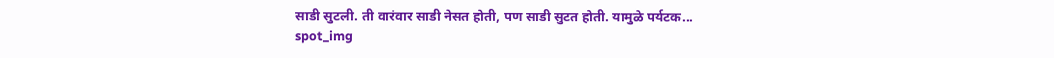साडी सुटली. ती वारंवार साडी नेसत होती, पण साडी सुटत होती. यामुळे पर्यटक...
spot_img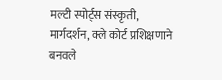मल्टी स्पोर्ट्स संस्कृती, मार्गदर्शन, क्ले कोर्ट प्रशिक्षणाने बनवले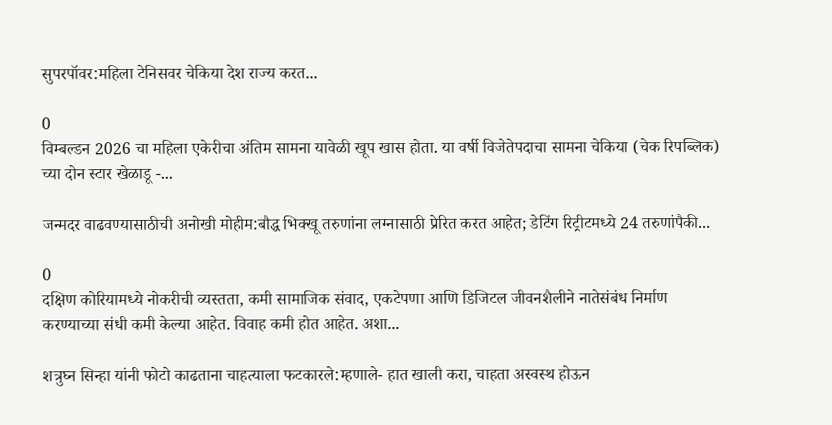सुपरपॉवर:महिला टेनिसवर चेकिया देश राज्य करत...

0
विम्बल्डन 2026 चा महिला एकेरीचा अंतिम सामना यावेळी खूप खास होता. या वर्षी विजेतेपदाचा सामना चेकिया (चेक रिपब्लिक) च्या दोन स्टार खेळाडू -...

जन्मदर वाढवण्यासाठीची अनोखी मोहीम:बौद्ध भिक्खू तरुणांना लग्नासाठी प्रेरित करत आहेत; डेटिंग रिट्रीटमध्ये 24 तरुणांपैकी...

0
दक्षिण कोरियामध्ये नोकरीची व्यस्तता, कमी सामाजिक संवाद, एकटेपणा आणि डिजिटल जीवनशैलीने नातेसंबंध निर्माण करण्याच्या संधी कमी केल्या आहेत. विवाह कमी होत आहेत. अशा...

शत्रुघ्न सिन्हा यांनी फोटो काढताना चाहत्याला फटकारले:म्हणाले- हात खाली करा, चाहता अस्वस्थ होऊन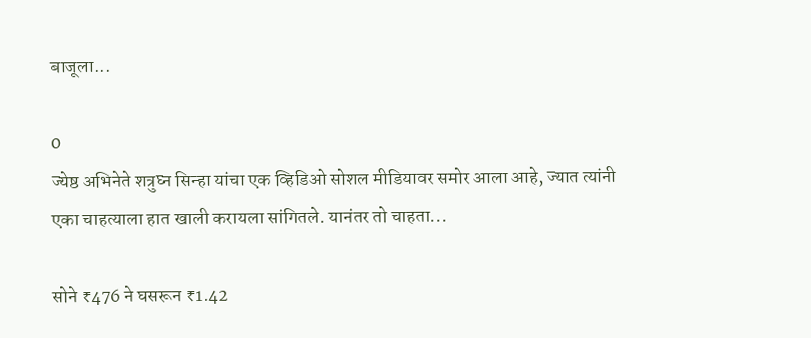बाजूला...

0
ज्येष्ठ अभिनेते शत्रुघ्न सिन्हा यांचा एक व्हिडिओ सोशल मीडियावर समोर आला आहे, ज्यात त्यांनी एका चाहत्याला हात खाली करायला सांगितले. यानंतर तो चाहता...

सोने ₹476 ने घसरून ₹1.42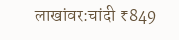लाखांवर:चांदी ₹849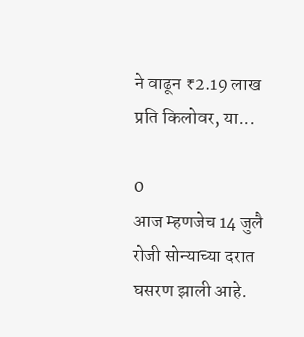ने वाढून ₹2.19 लाख प्रति किलोवर, या...

0
आज म्हणजेच 14 जुलै रोजी सोन्याच्या दरात घसरण झाली आहे.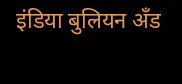इंडिया बुलियन अँड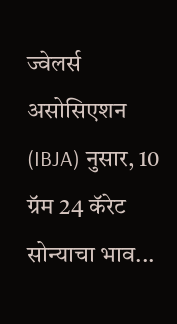ज्वेलर्स असोसिएशन (IBJA) नुसार, 10 ग्रॅम 24 कॅरेट सोन्याचा भाव...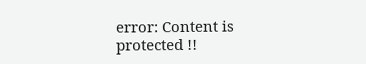error: Content is protected !!